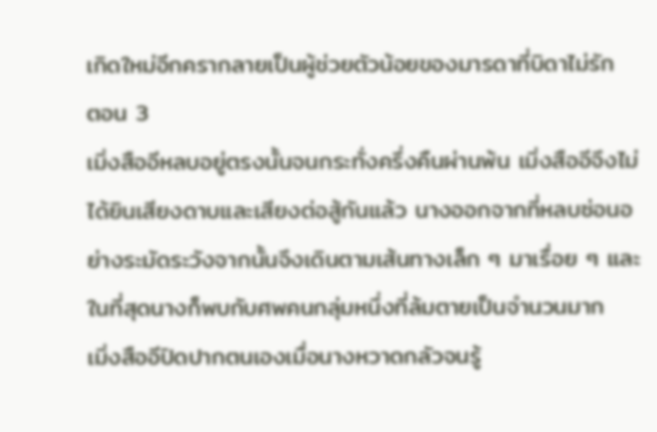เกิดใหม่อีกครากลายเป็นผู้ช่วยตัวน้อยของมารดาที่บิดาไม่รัก
ตอน 3
เมิ่งสืออีหลบอยู่ตรงนั้นจนกระทั่งครึ่งคืนผ่านพ้น เมิ่งสืออีจึงไม่ได้ยินเสียงดาบและเสียงต่อสู้กันแล้ว นางออกจากที่หลบซ่อนอย่างระมัดระวังจากนั้นจึงเดินตามเส้นทางเล็ก ๆ มาเรื่อย ๆ และในที่สุดนางก็พบกับศพคนกลุ่มหนึ่งที่ล้มตายเป็นจำนวนมาก
เมิ่งสืออีปิดปากตนเองเมื่อนางหวาดกลัวจนรู้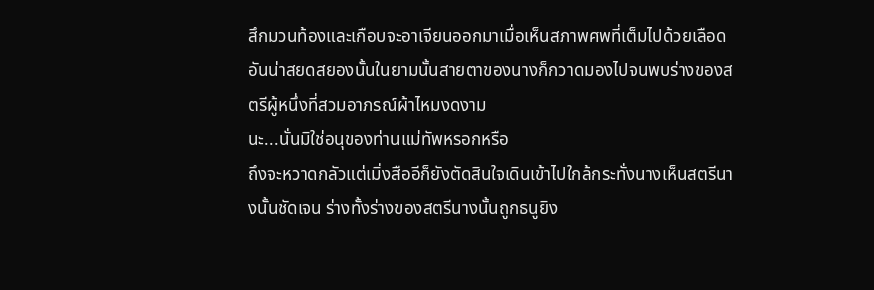สึกมวนท้องและเกือบจะอาเจียนออกมาเมื่อเห็นสภาพศพที่เต็มไปด้วยเลือดอันน่าสยดสยองนั้นในยามนั้นสายตาของนางก็กวาดมองไปจนพบร่างของสตรีผู้หนึ่งที่สวมอาภรณ์ผ้าไหมงดงาม
นะ...นั่นมิใช่อนุของท่านแม่ทัพหรอกหรือ
ถึงจะหวาดกลัวแต่เมิ่งสืออีก็ยังตัดสินใจเดินเข้าไปใกล้กระทั่งนางเห็นสตรีนางนั้นชัดเจน ร่างทั้งร่างของสตรีนางนั้นถูกธนูยิง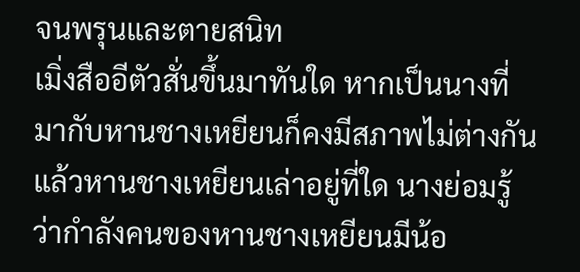จนพรุนและตายสนิท
เมิ่งสืออีตัวสั่นขึ้นมาทันใด หากเป็นนางที่มากับหานชางเหยียนก็คงมีสภาพไม่ต่างกันแล้วหานชางเหยียนเล่าอยู่ที่ใด นางย่อมรู้ว่ากำลังคนของหานชางเหยียนมีน้อ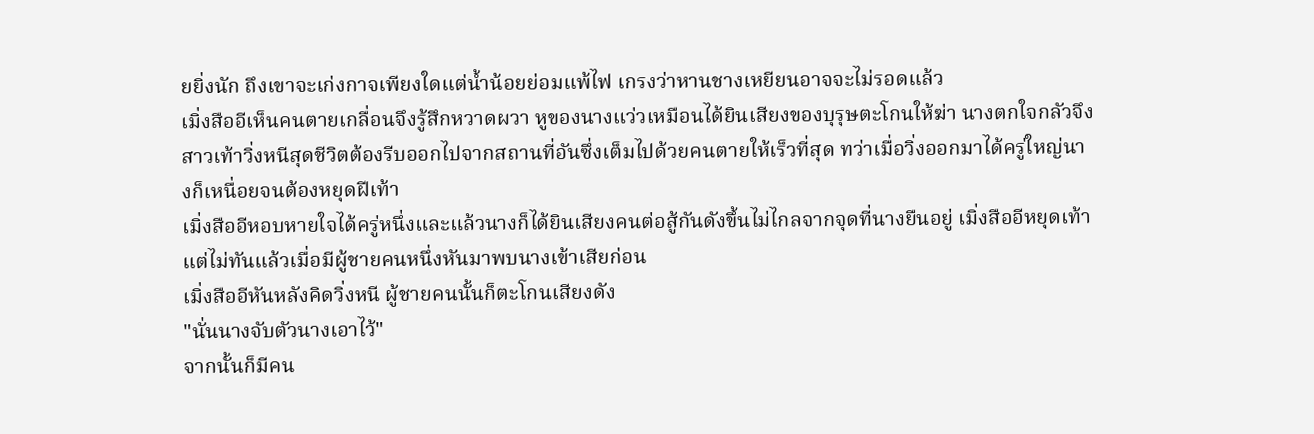ยยิ่งนัก ถึงเขาจะเก่งกาจเพียงใดแต่น้ำน้อยย่อมแพ้ไฟ เกรงว่าหานชางเหยียนอาจจะไม่รอดแล้ว
เมิ่งสืออีเห็นคนตายเกลื่อนจึงรู้สึกหวาดผวา หูของนางแว่วเหมือนได้ยินเสียงของบุรุษตะโกนให้ฆ่า นางตกใจกลัวจึงสาวเท้าวิ่งหนีสุดชีวิตต้องรีบออกไปจากสถานที่อันซึ่งเต็มไปด้วยคนตายให้เร็วที่สุด ทว่าเมื่อวิ่งออกมาได้ครู่ใหญ่นางก็เหนื่อยจนต้องหยุดฝีเท้า
เมิ่งสืออีหอบหายใจได้ครู่หนึ่งและแล้วนางก็ได้ยินเสียงคนต่อสู้กันดังขึ้นไม่ไกลจากจุดที่นางยืนอยู่ เมิ่งสืออีหยุดเท้าแต่ไม่ทันแล้วเมื่อมีผู้ชายคนหนึ่งหันมาพบนางเข้าเสียก่อน
เมิ่งสืออีหันหลังคิดวิ่งหนี ผู้ชายคนนั้นก็ตะโกนเสียงดัง
"นั่นนางจับตัวนางเอาไว้"
จากนั้นก็มีคน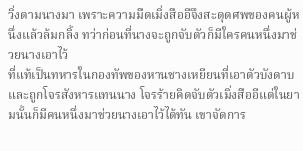วิ่งตามนางมา เพราะความมืดเมิ่งสืออีจึงสะดุดศพของคนผู้หนึ่งแล้วล้มกลิ้ง ทว่าก่อนที่นางจะถูกจับตัวก็มีใครคนหนึ่งมาช่วยนางเอาไว้
ที่แท้เป็นทหารในกองทัพของหานชางเหยียนที่เอาตัวบังดาบและถูกโจรสังหารแทนนาง โจรร้ายคิดจับตัวเมิ่งสืออีแต่ในยามนั้นก็มีคนหนึ่งมาช่วยนางเอาไว้ได้ทัน เขาจัดการ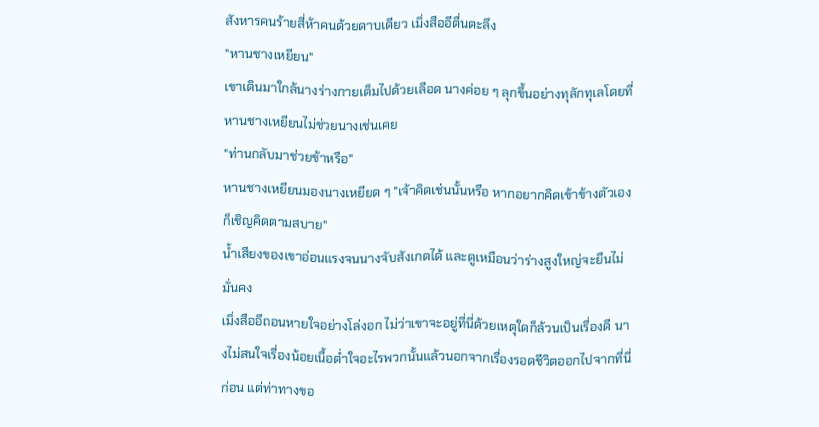สังหารคนร้ายสี่ห้าคนด้วยดาบเดียว เมิ่งสืออีตื่นตะลึง
"หานชางเหยียน"
เขาเดินมาใกล้นางร่างกายเต็มไปด้วยเลือด นางค่อย ๆ ลุกขึ้นอย่างทุลักทุเลโดยที่หานชางเหยียนไม่ช่วยนางเช่นเคย
"ท่านกลับมาช่วยข้าหรือ"
หานชางเหยียนมองนางเหยียด ๆ "เจ้าคิดเช่นนั้นหรือ หากอยากคิดเข้าข้างตัวเองก็เชิญคิดตามสบาย"
น้ำเสียงของเขาอ่อนแรงจนนางจับสังเกตได้ และดูเหมือนว่าร่างสูงใหญ่จะยืนไม่มั่นคง
เมิ่งสืออีถอนหายใจอย่างโล่งอก ไม่ว่าเขาจะอยู่ที่นี่ด้วยเหตุใดก็ล้วนเป็นเรื่องดี นางไม่สนใจเรื่องน้อยเนื้อต่ำใจอะไรพวกนั้นแล้วนอกจากเรื่องรอดชีวิตออกไปจากที่นี่ก่อน แต่ท่าทางขอ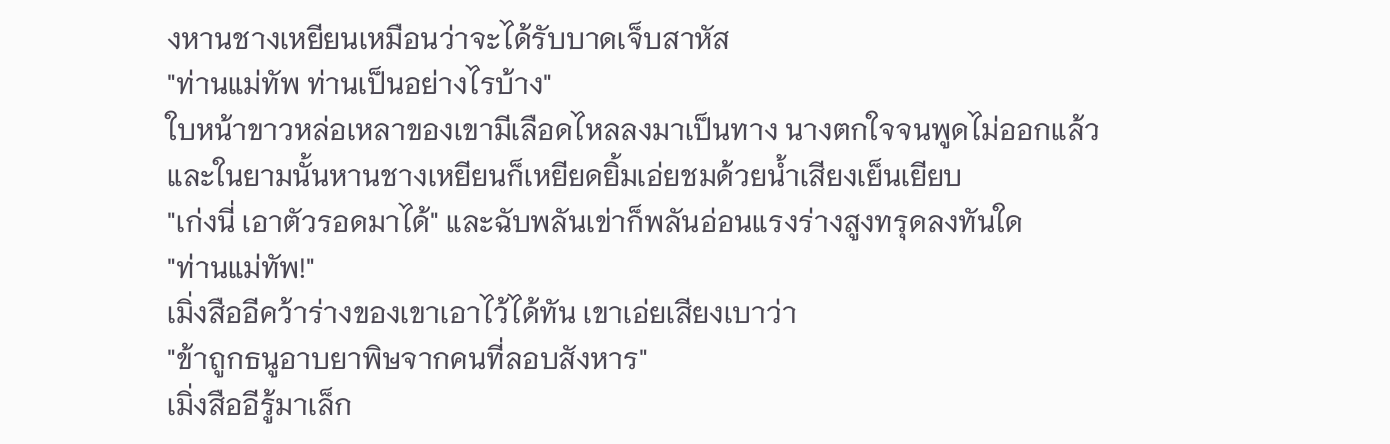งหานชางเหยียนเหมือนว่าจะได้รับบาดเจ็บสาหัส
"ท่านแม่ทัพ ท่านเป็นอย่างไรบ้าง"
ใบหน้าขาวหล่อเหลาของเขามีเลือดไหลลงมาเป็นทาง นางตกใจจนพูดไม่ออกแล้วและในยามนั้นหานชางเหยียนก็เหยียดยิ้มเอ่ยชมด้วยน้ำเสียงเย็นเยียบ
"เก่งนี่ เอาตัวรอดมาได้" และฉับพลันเข่าก็พลันอ่อนแรงร่างสูงทรุดลงทันใด
"ท่านแม่ทัพ!"
เมิ่งสืออีคว้าร่างของเขาเอาไว้ได้ทัน เขาเอ่ยเสียงเบาว่า
"ข้าถูกธนูอาบยาพิษจากคนที่ลอบสังหาร"
เมิ่งสืออีรู้มาเล็ก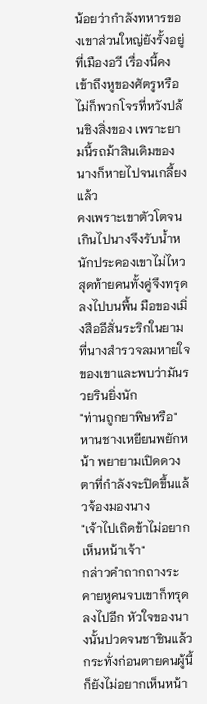น้อยว่ากำลังทหารของเขาส่วนใหญ่ยังรั้งอยู่ที่เมืองอวี เรื่องนี้คงเข้าถึงหูของศัตรูหรือไม่ก็พวกโจรที่หวังปล้นชิงสิ่งของ เพราะยามนี้รถม้าสินเดิมของนางก็หายไปจนเกลี้ยงแล้ว
คงเพราะเขาตัวโตจนเกินไปนางจึงรับน้ำหนักประคองเขาไม่ไหว สุดท้ายคนทั้งคู่จึงทรุดลงไปบนพื้น มือของเมิ่งสืออีสั่นระริกในยามที่นางสำรวจลมหายใจของเขาและพบว่ามันรวยรินยิ่งนัก
"ท่านถูกยาพิษหรือ"
หานชางเหยียนพยักหน้า พยายามเปิดดวงตาที่กำลังจะปิดขึ้นแล้วจ้องมองนาง
"เจ้าไปเถิดข้าไม่อยากเห็นหน้าเจ้า"
กล่าวคำถากถางระคายหูคนจบเขาก็ทรุดลงไปอีก หัวใจของนางนั้นปวดจนชาชินแล้ว กระทั่งก่อนตายคนผู้นี้ก็ยังไม่อยากเห็นหน้า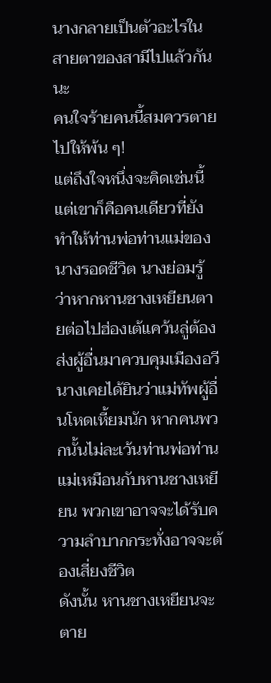นางกลายเป็นตัวอะไรในสายตาของสามีไปแล้วกันนะ
คนใจร้ายคนนี้สมควรตายไปให้พ้น ๆ!
แต่ถึงใจหนึ่งจะคิดเช่นนี้ แต่เขาก็คือคนเดียวที่ยังทำให้ท่านพ่อท่านแม่ของนางรอดชีวิต นางย่อมรู้ว่าหากหานชางเหยียนตายต่อไปฮ่องเต้แคว้นลู่ต้องส่งผู้อื่นมาควบคุมเมืองอวี
นางเคยได้ยินว่าแม่ทัพผู้อื่นโหดเหี้ยมนัก หากคนพวกนั้นไม่ละเว้นท่านพ่อท่านแม่เหมือนกับหานชางเหยียน พวกเขาอาจจะได้รับความลำบากกระทั่งอาจจะต้องเสี่ยงชีวิต
ดังนั้น หานชางเหยียนจะตาย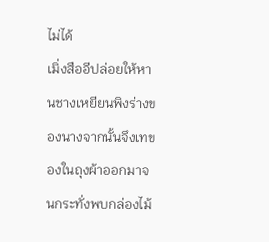ไม่ได้
เมิ่งสืออีปล่อยให้หานชางเหยียนพิงร่างของนางจากนั้นจึงเทของในถุงผ้าออกมาจนกระทั่งพบกล่องไม้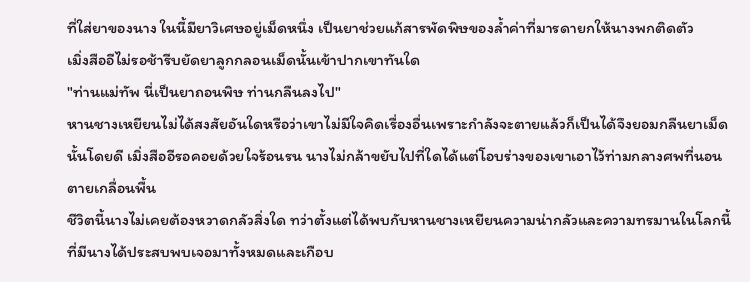ที่ใส่ยาของนาง ในนี้มียาวิเศษอยู่เม็ดหนึ่ง เป็นยาช่วยแก้สารพัดพิษของล้ำค่าที่มารดายกให้นางพกติดตัว
เมิ่งสืออีไม่รอช้ารีบยัดยาลูกกลอนเม็ดนั้นเข้าปากเขาทันใด
"ท่านแม่ทัพ นี่เป็นยาถอนพิษ ท่านกลืนลงไป"
หานชางเหยียนไม่ได้สงสัยอันใดหรือว่าเขาไม่มีใจคิดเรื่องอื่นเพราะกำลังจะตายแล้วก็เป็นได้จึงยอมกลืนยาเม็ดนั้นโดยดี เมิ่งสืออีรอคอยด้วยใจร้อนรน นางไม่กล้าขยับไปที่ใดได้แต่โอบร่างของเขาเอาไว้ท่ามกลางศพที่นอนตายเกลื่อนพื้น
ชีวิตนี้นางไม่เคยต้องหวาดกลัวสิ่งใด ทว่าตั้งแต่ได้พบกับหานชางเหยียนความน่ากลัวและความทรมานในโลกนี้ที่มีนางได้ประสบพบเจอมาทั้งหมดและเกือบ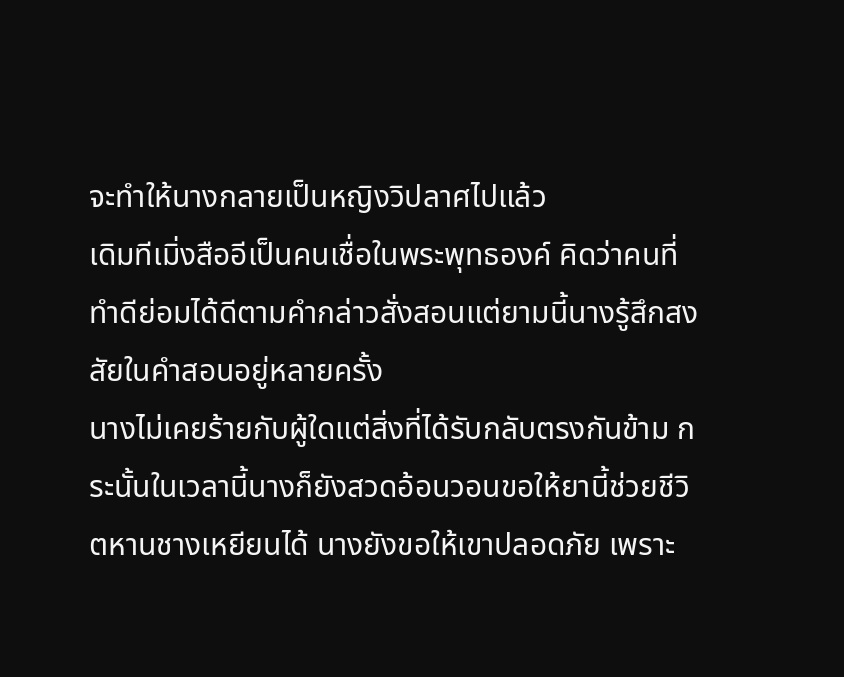จะทำให้นางกลายเป็นหญิงวิปลาศไปแล้ว
เดิมทีเมิ่งสืออีเป็นคนเชื่อในพระพุทธองค์ คิดว่าคนที่ทำดีย่อมได้ดีตามคำกล่าวสั่งสอนแต่ยามนี้นางรู้สึกสงสัยในคำสอนอยู่หลายครั้ง
นางไม่เคยร้ายกับผู้ใดแต่สิ่งที่ได้รับกลับตรงกันข้าม กระนั้นในเวลานี้นางก็ยังสวดอ้อนวอนขอให้ยานี้ช่วยชีวิตหานชางเหยียนได้ นางยังขอให้เขาปลอดภัย เพราะ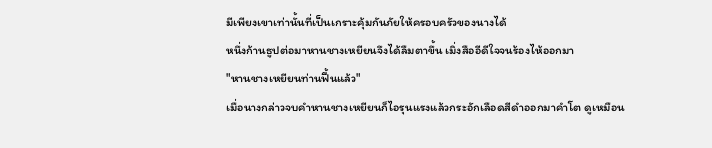มีเพียงเขาเท่านั้นที่เป็นเกราะคุ้มกันภัยให้ครอบครัวของนางได้
หนึ่งก้านธูปต่อมาหานชางเหยียนจึงได้ลืมตาขึ้น เมิ่งสืออีดีใจจนร้องไห้ออกมา
"หานชางเหยียนท่านฟื้นแล้ว"
เมื่อนางกล่าวจบคำหานชางเหยียนก็ไอรุนแรงแล้วกระอักเลือดสีดำออกมาคำโต ดูเหมือน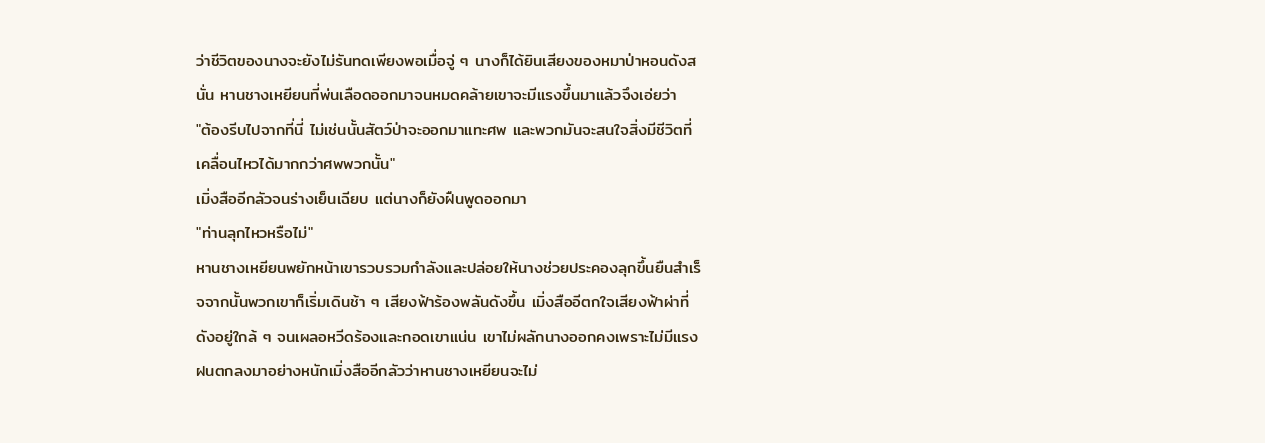ว่าชีวิตของนางจะยังไม่รันทดเพียงพอเมื่อจู่ ๆ นางก็ได้ยินเสียงของหมาป่าหอนดังสนั่น หานชางเหยียนที่พ่นเลือดออกมาจนหมดคล้ายเขาจะมีแรงขึ้นมาแล้วจึงเอ่ยว่า
"ต้องรีบไปจากที่นี่ ไม่เช่นนั้นสัตว์ป่าจะออกมาแทะศพ และพวกมันจะสนใจสิ่งมีชีวิตที่เคลื่อนไหวได้มากกว่าศพพวกนั้น"
เมิ่งสืออีกลัวจนร่างเย็นเฉียบ แต่นางก็ยังฝืนพูดออกมา
"ท่านลุกไหวหรือไม่"
หานชางเหยียนพยักหน้าเขารวบรวมกำลังและปล่อยให้นางช่วยประคองลุกขึ้นยืนสำเร็จจากนั้นพวกเขาก็เริ่มเดินช้า ๆ เสียงฟ้าร้องพลันดังขึ้น เมิ่งสืออีตกใจเสียงฟ้าผ่าที่ดังอยู่ใกล้ ๆ จนเผลอหวีดร้องและกอดเขาแน่น เขาไม่ผลักนางออกคงเพราะไม่มีแรง
ฝนตกลงมาอย่างหนักเมิ่งสืออีกลัวว่าหานชางเหยียนจะไม่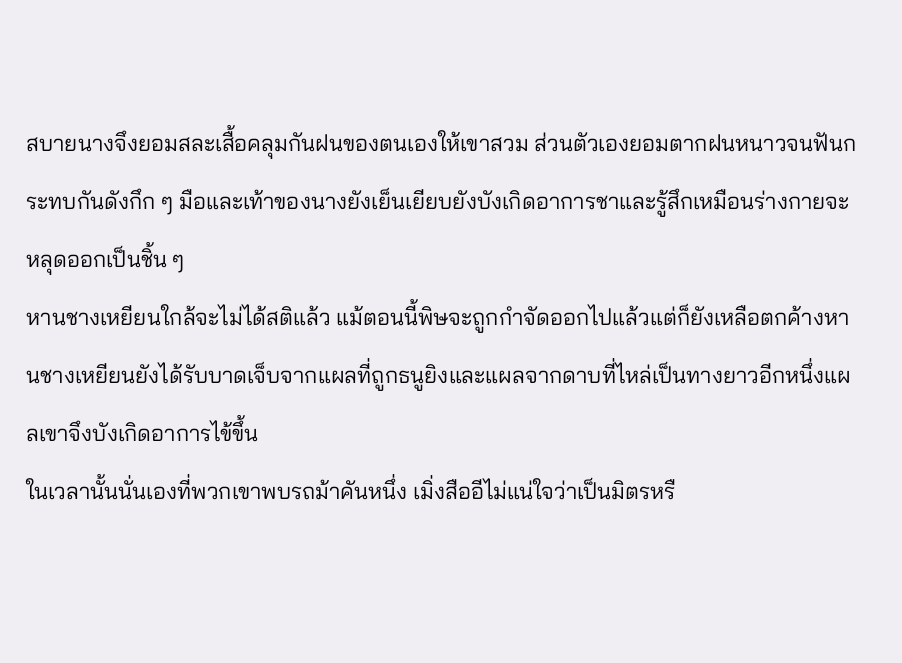สบายนางจึงยอมสละเสื้อคลุมกันฝนของตนเองให้เขาสวม ส่วนตัวเองยอมตากฝนหนาวจนฟันกระทบกันดังกึก ๆ มือและเท้าของนางยังเย็นเยียบยังบังเกิดอาการชาและรู้สึกเหมือนร่างกายจะหลุดออกเป็นชิ้น ๆ
หานชางเหยียนใกล้จะไม่ได้สติแล้ว แม้ตอนนี้พิษจะถูกกำจัดออกไปแล้วแต่ก็ยังเหลือตกค้างหานชางเหยียนยังได้รับบาดเจ็บจากแผลที่ถูกธนูยิงและแผลจากดาบที่ไหล่เป็นทางยาวอีกหนึ่งแผลเขาจึงบังเกิดอาการไข้ขึ้น
ในเวลานั้นนั่นเองที่พวกเขาพบรถม้าคันหนึ่ง เมิ่งสืออีไม่แน่ใจว่าเป็นมิตรหรื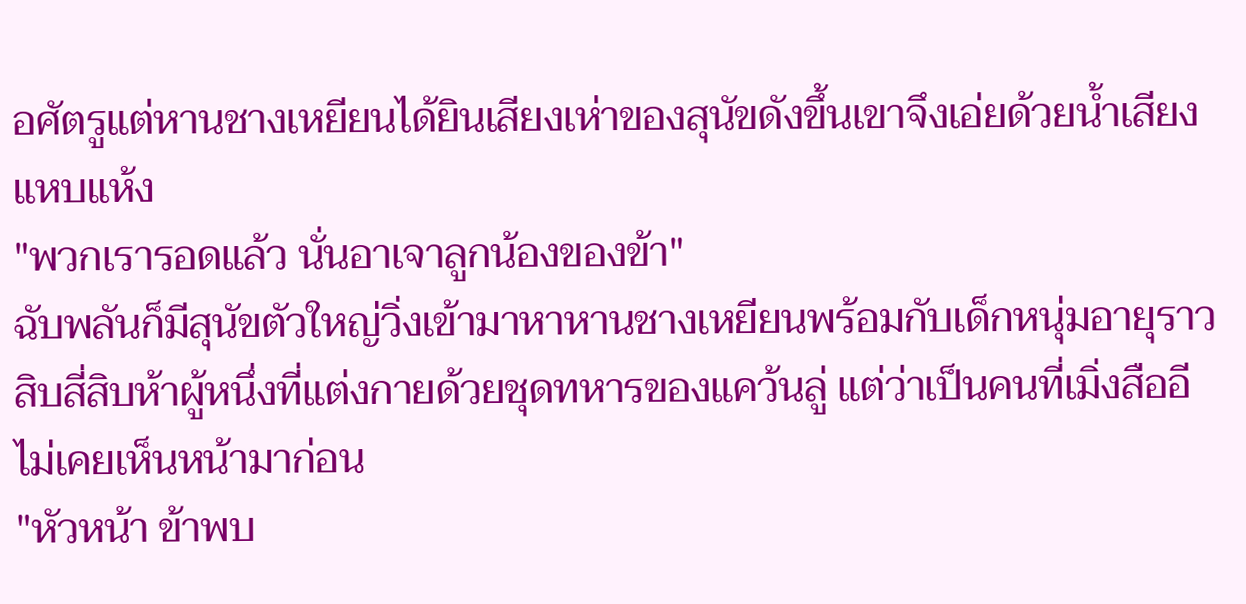อศัตรูแต่หานชางเหยียนได้ยินเสียงเห่าของสุนัขดังขึ้นเขาจึงเอ่ยด้วยน้ำเสียงแหบแห้ง
"พวกเรารอดแล้ว นั่นอาเจาลูกน้องของข้า"
ฉับพลันก็มีสุนัขตัวใหญ่วิ่งเข้ามาหาหานชางเหยียนพร้อมกับเด็กหนุ่มอายุราวสิบสี่สิบห้าผู้หนึ่งที่แต่งกายด้วยชุดทหารของแคว้นลู่ แต่ว่าเป็นคนที่เมิ่งสืออีไม่เคยเห็นหน้ามาก่อน
"หัวหน้า ข้าพบ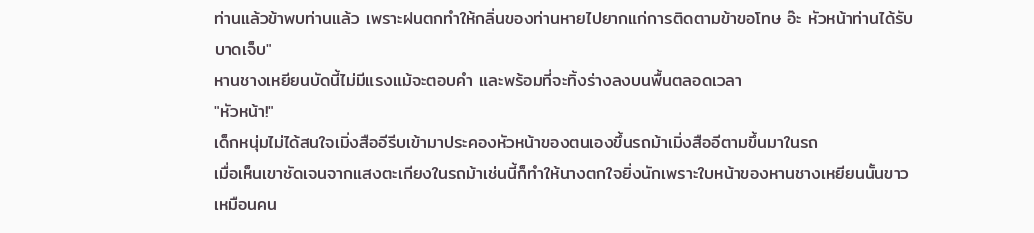ท่านแล้วข้าพบท่านแล้ว เพราะฝนตกทำให้กลิ่นของท่านหายไปยากแก่การติดตามข้าขอโทษ อ๊ะ หัวหน้าท่านได้รับบาดเจ็บ"
หานชางเหยียนบัดนี้ไม่มีแรงแม้จะตอบคำ และพร้อมที่จะทิ้งร่างลงบนพื้นตลอดเวลา
"หัวหน้า!"
เด็กหนุ่มไม่ได้สนใจเมิ่งสืออีรีบเข้ามาประคองหัวหน้าของตนเองขึ้นรถม้าเมิ่งสืออีตามขึ้นมาในรถ
เมื่อเห็นเขาชัดเจนจากแสงตะเกียงในรถม้าเช่นนี้ก็ทำให้นางตกใจยิ่งนักเพราะใบหน้าของหานชางเหยียนนั้นขาวเหมือนคน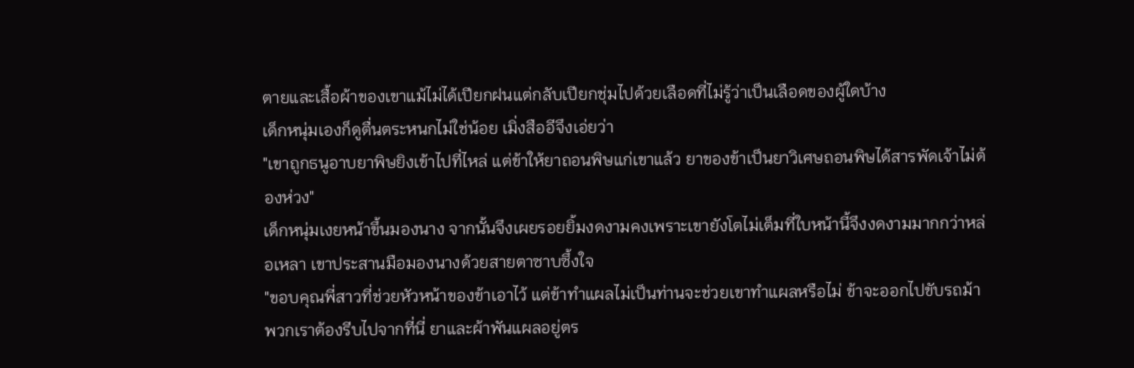ตายและเสื้อผ้าของเขาแม้ไม่ได้เปียกฝนแต่กลับเปียกชุ่มไปด้วยเลือดที่ไม่รู้ว่าเป็นเลือดของผู้ใดบ้าง
เด็กหนุ่มเองก็ดูตื่นตระหนกไม่ใช่น้อย เมิ่งสืออีจึงเอ่ยว่า
"เขาถูกธนูอาบยาพิษยิงเข้าไปที่ไหล่ แต่ข้าให้ยาถอนพิษแก่เขาแล้ว ยาของข้าเป็นยาวิเศษถอนพิษได้สารพัดเจ้าไม่ต้องห่วง"
เด็กหนุ่มเงยหน้าขึ้นมองนาง จากนั้นจึงเผยรอยยิ้มงดงามคงเพราะเขายังโตไม่เต็มที่ใบหน้านี้จึงงดงามมากกว่าหล่อเหลา เขาประสานมือมองนางด้วยสายตาซาบซึ้งใจ
"ขอบคุณพี่สาวที่ช่วยหัวหน้าของข้าเอาไว้ แต่ข้าทำแผลไม่เป็นท่านจะช่วยเขาทำแผลหรือไม่ ข้าจะออกไปขับรถม้าพวกเราต้องรีบไปจากที่นี่ ยาและผ้าพันแผลอยู่ตร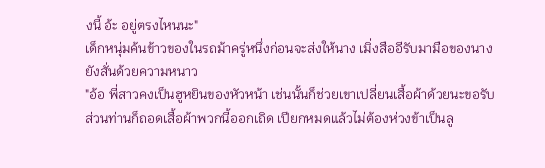งนี้ อ้ะ อยู่ตรงไหนนะ"
เด็กหนุ่มค้นข้าวของในรถม้าครู่หนึ่งก่อนจะส่งให้นาง เมิ่งสืออีรับมามือของนางยังสั่นด้วยความหนาว
"อ้อ พี่สาวคงเป็นฮูหยินของหัวหน้า เช่นนั้นก็ช่วยเขาเปลี่ยนเสื้อผ้าด้วยนะขอรับ ส่วนท่านก็ถอดเสื้อผ้าพวกนี้ออกเถิด เปียกหมดแล้วไม่ต้องห่วงข้าเป็นลู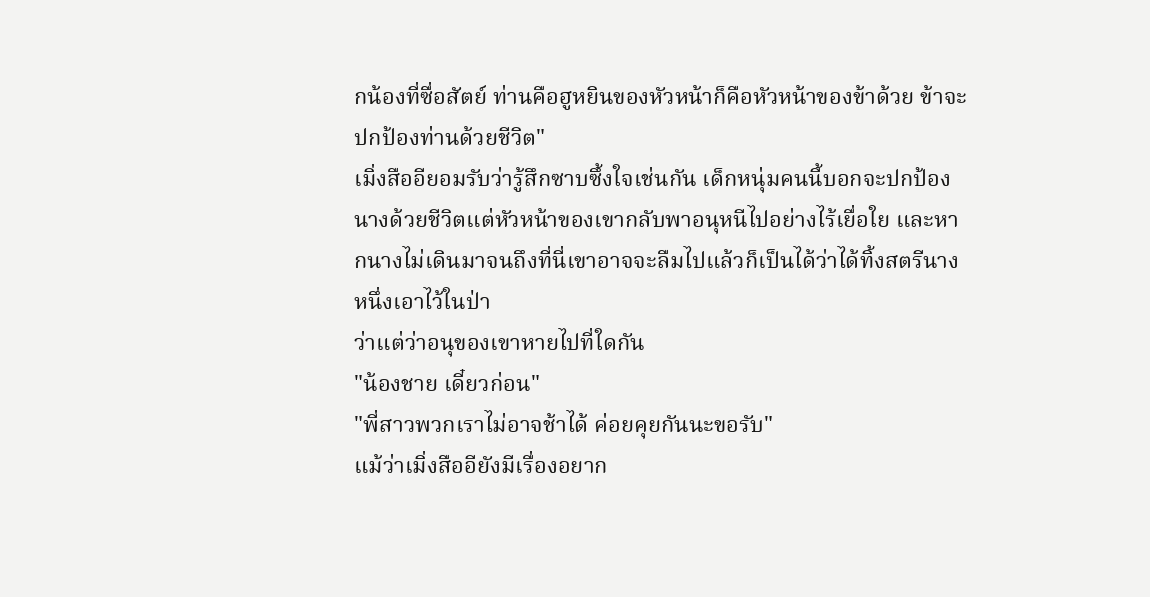กน้องที่ซื่อสัตย์ ท่านคือฮูหยินของหัวหน้าก็คือหัวหน้าของข้าด้วย ข้าจะปกป้องท่านด้วยชีวิต"
เมิ่งสืออียอมรับว่ารู้สึกซาบซึ้งใจเช่นกัน เด็กหนุ่มคนนี้บอกจะปกป้องนางด้วยชีวิตแต่หัวหน้าของเขากลับพาอนุหนีไปอย่างไร้เยื่อใย และหากนางไม่เดินมาจนถึงที่นี่เขาอาจจะลืมไปแล้วก็เป็นได้ว่าได้ทิ้งสตรีนางหนึ่งเอาไว้ในป่า
ว่าแต่ว่าอนุของเขาหายไปที่ใดกัน
"น้องชาย เดี๋ยวก่อน"
"พี่สาวพวกเราไม่อาจช้าได้ ค่อยคุยกันนะขอรับ"
แม้ว่าเมิ่งสืออียังมีเรื่องอยาก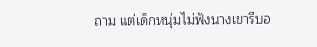ถาม แต่เด็กหนุ่มไม่ฟังนางเขารีบอ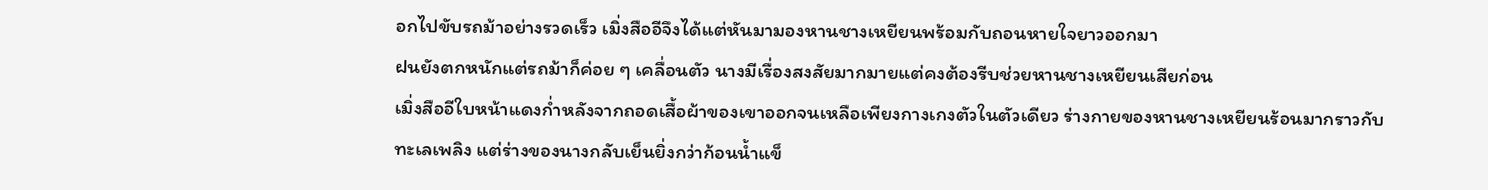อกไปขับรถม้าอย่างรวดเร็ว เมิ่งสืออีจึงได้แต่หันมามองหานชางเหยียนพร้อมกับถอนหายใจยาวออกมา
ฝนยังตกหนักแต่รถม้าก็ค่อย ๆ เคลื่อนตัว นางมีเรื่องสงสัยมากมายแต่คงต้องรีบช่วยหานชางเหยียนเสียก่อน
เมิ่งสืออีใบหน้าแดงก่ำหลังจากถอดเสื้อผ้าของเขาออกจนเหลือเพียงกางเกงตัวในตัวเดียว ร่างกายของหานชางเหยียนร้อนมากราวกับทะเลเพลิง แต่ร่างของนางกลับเย็นยิ่งกว่าก้อนน้ำแข็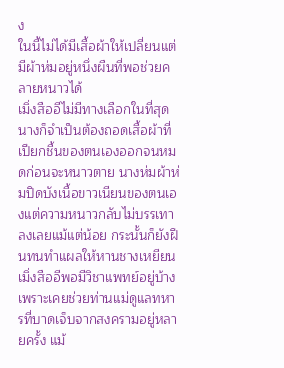ง
ในนี้ไม่ได้มีเสื้อผ้าให้เปลี่ยนแต่มีผ้าห่มอยู่หนึ่งผืนที่พอช่วยคลายหนาวได้
เมิ่งสืออีไม่มีทางเลือกในที่สุดนางก็จำเป็นต้องถอดเสื้อผ้าที่เปียกชื้นของตนเองออกจนหมดก่อนจะหนาวตาย นางห่มผ้าห่มปิดบังเนื้อขาวเนียนของตนเองแต่ความหนาวกลับไม่บรรเทาลงเลยแม้แต่น้อย กระนั้นก็ยังฝืนทนทำแผลให้หานชางเหยียน
เมิ่งสืออีพอมีวิชาแพทย์อยู่บ้างเพราะเคยช่วยท่านแม่ดูแลทหารที่บาดเจ็บจากสงครามอยู่หลายครั้ง แม้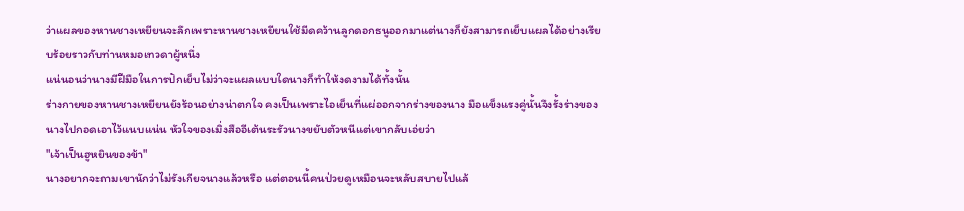ว่าแผลของหานชางเหยียนจะลึกเพราะหานชางเหยียนใช้มีดคว้านลูกดอกธนูออกมาแต่นางก็ยังสามารถเย็บแผลได้อย่างเรียบร้อยราวกับท่านหมอเทวดาผู้หนึ่ง
แน่นอนว่านางมีฝีมือในการปักเย็บไม่ว่าจะแผลแบบใดนางก็ทำให้งดงามได้ทั้งนั้น
ร่างกายของหานชางเหยียนยังร้อนอย่างน่าตกใจ คงเป็นเพราะไอเย็นที่แผ่ออกจากร่างของนาง มือแข็งแรงคู่นั้นจึงรั้งร่างของนางไปกอดเอาไว้แนบแน่น หัวใจของเมิ่งสืออีเต้นระรัวนางขยับตัวหนีแต่เขากลับเอ่ยว่า
"เจ้าเป็นฮูหยินของข้า"
นางอยากจะถามเขานักว่าไม่รังเกียจนางแล้วหรือ แต่ตอนนี้คนป่วยดูเหมือนจะหลับสบายไปแล้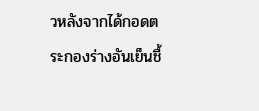วหลังจากได้กอดตระกองร่างอันเย็นชื้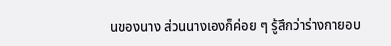นของนาง ส่วนนางเองก็ค่อย ๆ รู้สึกว่าร่างกายอบ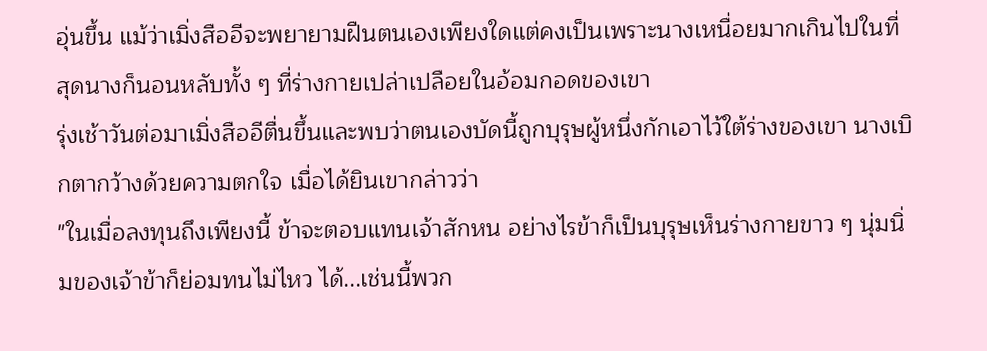อุ่นขึ้น แม้ว่าเมิ่งสืออีจะพยายามฝืนตนเองเพียงใดแต่คงเป็นเพราะนางเหนื่อยมากเกินไปในที่สุดนางก็นอนหลับทั้ง ๆ ที่ร่างกายเปล่าเปลือยในอ้อมกอดของเขา
รุ่งเช้าวันต่อมาเมิ่งสืออีตื่นขึ้นและพบว่าตนเองบัดนี้ถูกบุรุษผู้หนึ่งกักเอาไว้ใต้ร่างของเขา นางเบิกตากว้างด้วยความตกใจ เมื่อได้ยินเขากล่าวว่า
"ในเมื่อลงทุนถึงเพียงนี้ ข้าจะตอบแทนเจ้าสักหน อย่างไรข้าก็เป็นบุรุษเห็นร่างกายขาว ๆ นุ่มนิ่มของเจ้าข้าก็ย่อมทนไม่ไหว ได้...เช่นนี้พวก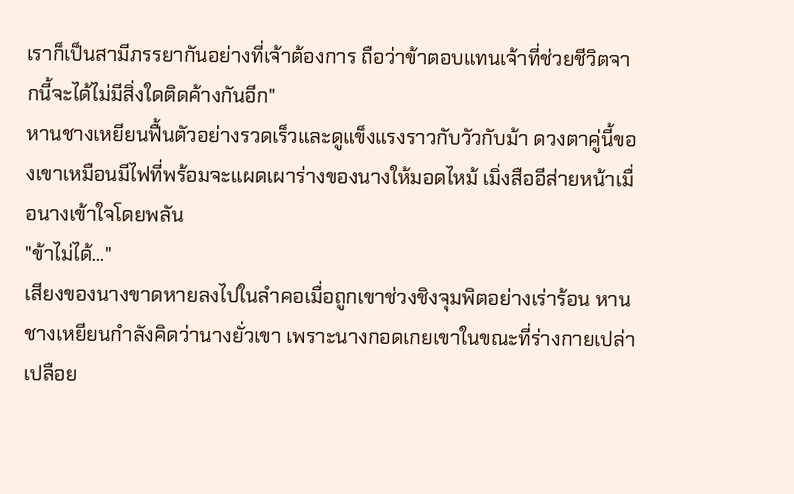เราก็เป็นสามีภรรยากันอย่างที่เจ้าต้องการ ถือว่าข้าตอบแทนเจ้าที่ช่วยชีวิตจากนี้จะได้ไม่มีสิ่งใดติดค้างกันอีก"
หานชางเหยียนฟื้นตัวอย่างรวดเร็วและดูแข็งแรงราวกับวัวกับม้า ดวงตาคู่นี้ของเขาเหมือนมีไฟที่พร้อมจะแผดเผาร่างของนางให้มอดไหม้ เมิ่งสืออีส่ายหน้าเมื่อนางเข้าใจโดยพลัน
"ข้าไม่ได้..."
เสียงของนางขาดหายลงไปในลำคอเมื่อถูกเขาช่วงชิงจุมพิตอย่างเร่าร้อน หานชางเหยียนกำลังคิดว่านางยั่วเขา เพราะนางกอดเกยเขาในขณะที่ร่างกายเปล่าเปลือย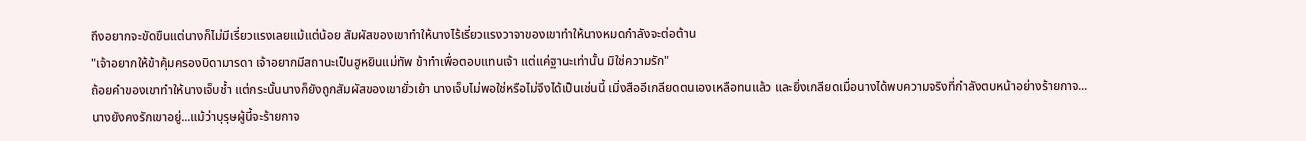ถึงอยากจะขัดขืนแต่นางก็ไม่มีเรี่ยวแรงเลยแม้แต่น้อย สัมผัสของเขาทำให้นางไร้เรี่ยวแรงวาจาของเขาทำให้นางหมดกำลังจะต่อต้าน
"เจ้าอยากให้ข้าคุ้มครองบิดามารดา เจ้าอยากมีสถานะเป็นฮูหยินแม่ทัพ ข้าทำเพื่อตอบแทนเจ้า แต่แค่ฐานะเท่านั้น มิใช่ความรัก"
ถ้อยคำของเขาทำให้นางเจ็บช้ำ แต่กระนั้นนางก็ยังถูกสัมผัสของเขายั่วเย้า นางเจ็บไม่พอใช่หรือไม่จึงได้เป็นเช่นนี้ เมิ่งสืออีเกลียดตนเองเหลือทนแล้ว และยิ่งเกลียดเมื่อนางได้พบความจริงที่กำลังตบหน้าอย่างร้ายกาจ...
นางยังคงรักเขาอยู่...แม้ว่าบุรุษผู้นี้จะร้ายกาจ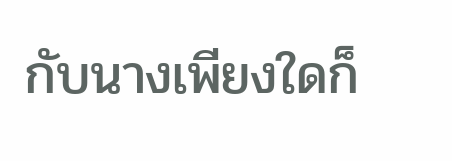กับนางเพียงใดก็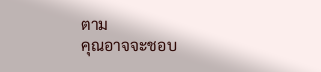ตาม
คุณอาจจะชอบ